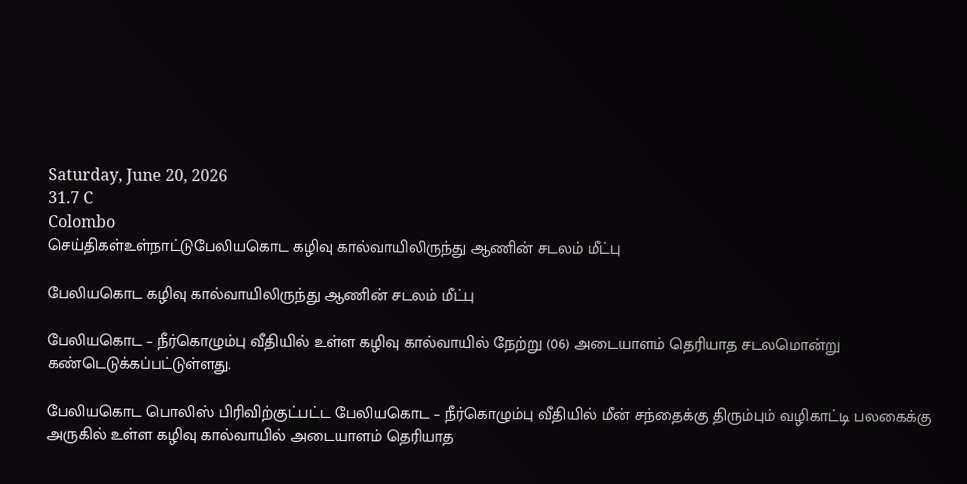Saturday, June 20, 2026
31.7 C
Colombo
செய்திகள்உள்நாட்டுபேலியகொட கழிவு கால்வாயிலிருந்து ஆணின் சடலம் மீட்பு

பேலியகொட கழிவு கால்வாயிலிருந்து ஆணின் சடலம் மீட்பு

பேலியகொட – நீர்கொழும்பு வீதியில் உள்ள கழிவு கால்வாயில் நேற்று (06) அடையாளம் தெரியாத சடலமொன்று கண்டெடுக்கப்பட்டுள்ளது.

பேலியகொட பொலிஸ் பிரிவிற்குட்பட்ட பேலியகொட – நீர்கொழும்பு வீதியில் மீன் சந்தைக்கு திரும்பும் வழிகாட்டி பலகைக்கு அருகில் உள்ள கழிவு கால்வாயில் அடையாளம் தெரியாத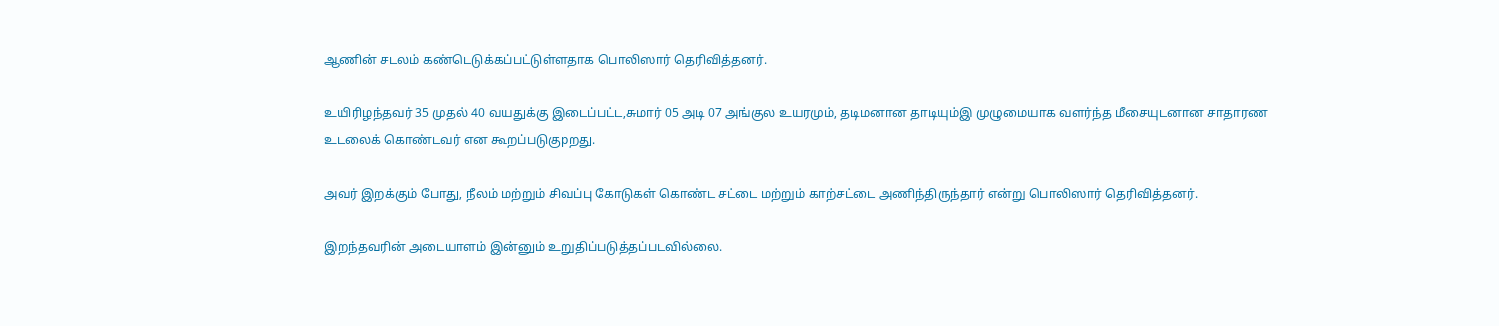ஆணின் சடலம் கண்டெடுக்கப்பட்டுள்ளதாக பொலிஸார் தெரிவித்தனர்.

உயிரிழந்தவர் 35 முதல் 40 வயதுக்கு இடைப்பட்ட,சுமார் 05 அடி 07 அங்குல உயரமும், தடிமனான தாடியும்இ முழுமையாக வளர்ந்த மீசையுடனான சாதாரண உடலைக் கொண்டவர் என கூறப்படுகுpறது.

அவர் இறக்கும் போது, நீலம் மற்றும் சிவப்பு கோடுகள் கொண்ட சட்டை மற்றும் காற்சட்டை அணிந்திருந்தார் என்று பொலிஸார் தெரிவித்தனர்.

இறந்தவரின் அடையாளம் இன்னும் உறுதிப்படுத்தப்படவில்லை.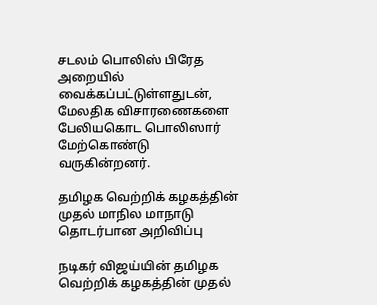சடலம் பொலிஸ் பிரேத அறையில் வைக்கப்பட்டுள்ளதுடன், மேலதிக விசாரணைகளை பேலியகொட பொலிஸார் மேற்கொண்டு வருகின்றனர்.

தமிழக வெற்றிக் கழகத்தின் முதல் மாநில மாநாடு தொடர்பான அறிவிப்பு

நடிகர் விஜய்யின் தமிழக வெற்றிக் கழகத்தின் முதல்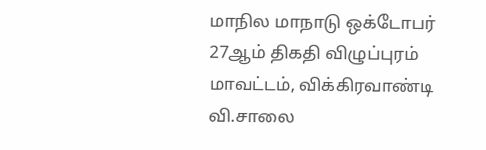மாநில மாநாடு ஒக்டோபர் 27ஆம் திகதி விழுப்புரம் மாவட்டம், விக்கிரவாண்டி வி.சாலை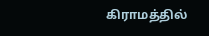கிராமத்தில்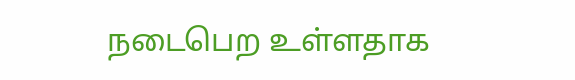நடைபெற உள்ளதாக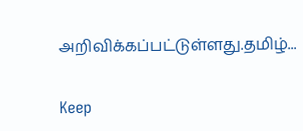அறிவிக்கப்பட்டுள்ளது.தமிழ்...

Keep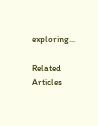exploring...

Related Articles